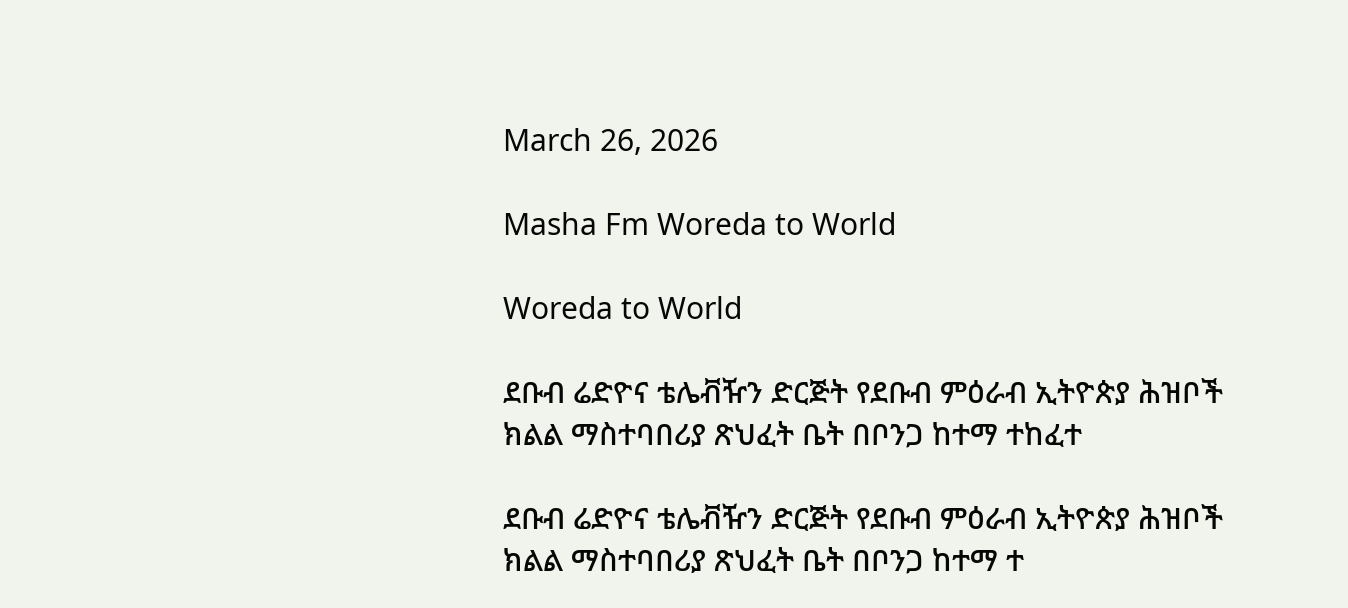March 26, 2026

Masha Fm Woreda to World

Woreda to World

ደቡብ ሬድዮና ቴሌቭዥን ድርጅት የደቡብ ምዕራብ ኢትዮጵያ ሕዝቦች ክልል ማስተባበሪያ ጽህፈት ቤት በቦንጋ ከተማ ተከፈተ

ደቡብ ሬድዮና ቴሌቭዥን ድርጅት የደቡብ ምዕራብ ኢትዮጵያ ሕዝቦች ክልል ማስተባበሪያ ጽህፈት ቤት በቦንጋ ከተማ ተ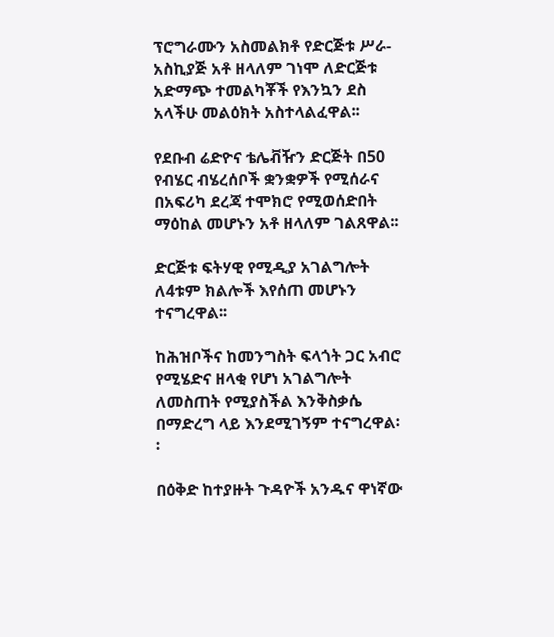ፕሮግራሙን አስመልክቶ የድርጅቱ ሥራ-አስኪያጅ አቶ ዘላለም ገነሞ ለድርጅቱ አድማጭ ተመልካቾች የእንኳን ደስ አላችሁ መልዕክት አስተላልፈዋል፡፡

የደቡብ ሬድዮና ቴሌቭዥን ድርጅት በ50 የብሄር ብሄረሰቦች ቋንቋዎች የሚሰራና በአፍሪካ ደረጃ ተሞክሮ የሚወሰድበት ማዕከል መሆኑን አቶ ዘላለም ገልጸዋል፡፡

ድርጅቱ ፍትሃዊ የሚዲያ አገልግሎት ለ4ቱም ክልሎች እየሰጠ መሆኑን ተናግረዋል፡፡

ከሕዝቦችና ከመንግስት ፍላጎት ጋር አብሮ የሚሄድና ዘላቂ የሆነ አገልግሎት ለመስጠት የሚያስችል እንቅስቃሴ በማድረግ ላይ እንደሚገኝም ተናግረዋል፡፡

በዕቅድ ከተያዙት ጉዳዮች አንዱና ዋነኛው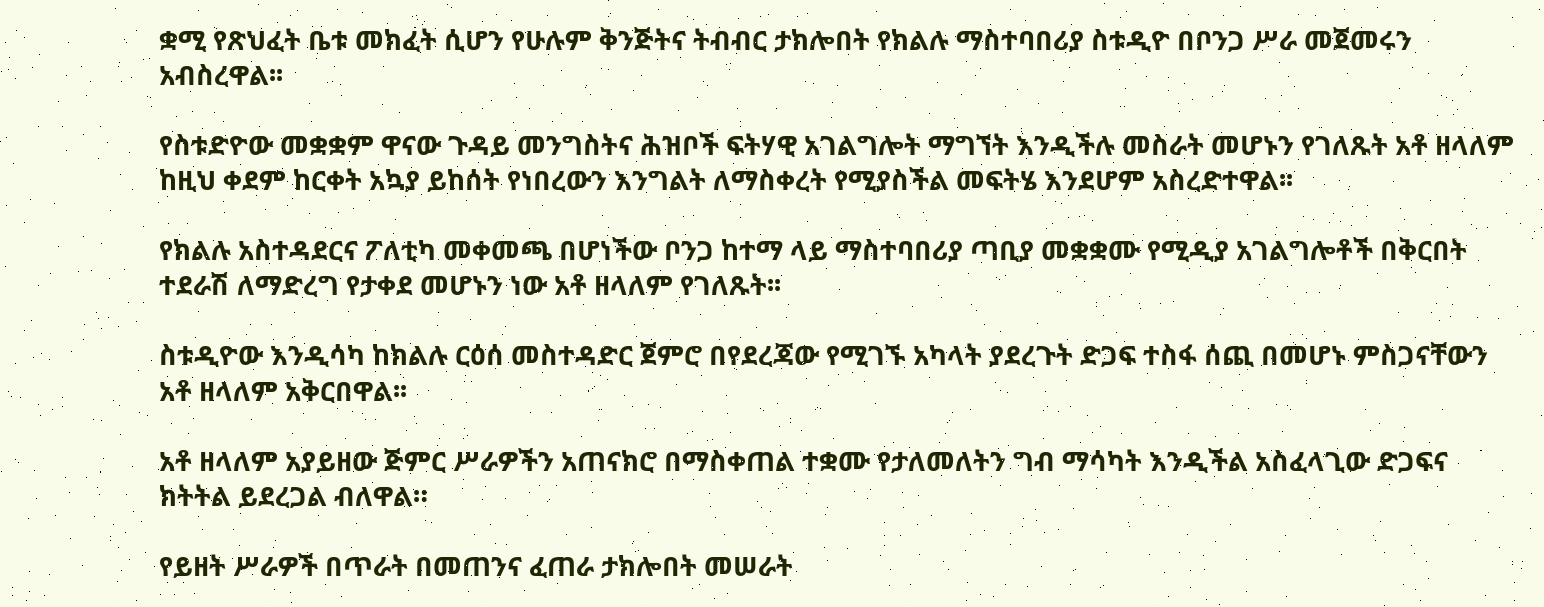ቋሚ የጽህፈት ቤቱ መክፈት ሲሆን የሁሉም ቅንጅትና ትብብር ታክሎበት የክልሉ ማስተባበሪያ ስቱዲዮ በቦንጋ ሥራ መጀመሩን አብስረዋል፡፡

የስቱድዮው መቋቋም ዋናው ጉዳይ መንግስትና ሕዝቦች ፍትሃዊ አገልግሎት ማግኘት እንዲችሉ መስራት መሆኑን የገለጹት አቶ ዘላለም ከዚህ ቀደም ከርቀት አኳያ ይከሰት የነበረውን እንግልት ለማስቀረት የሚያስችል መፍትሄ እንደሆም አስረድተዋል፡፡

የክልሉ አስተዳደርና ፖለቲካ መቀመጫ በሆነችው ቦንጋ ከተማ ላይ ማስተባበሪያ ጣቢያ መቋቋሙ የሚዲያ አገልግሎቶች በቅርበት ተደራሽ ለማድረግ የታቀደ መሆኑን ነው አቶ ዘላለም የገለጹት፡፡

ስቱዲዮው እንዲሳካ ከክልሉ ርዕሰ መስተዳድር ጀምሮ በየደረጃው የሚገኙ አካላት ያደረጉት ድጋፍ ተስፋ ሰጪ በመሆኑ ምስጋናቸውን አቶ ዘላለም አቅርበዋል፡፡

አቶ ዘላለም አያይዘው ጅምር ሥራዎችን አጠናክሮ በማስቀጠል ተቋሙ የታለመለትን ግብ ማሳካት እንዲችል አስፈላጊው ድጋፍና ክትትል ይደረጋል ብለዋል።

የይዘት ሥራዎች በጥራት በመጠንና ፈጠራ ታክሎበት መሠራት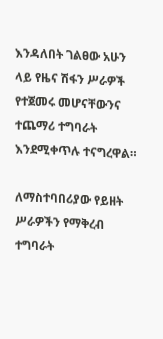እንዳለበት ገልፀው አሁን ላይ የዜና ሽፋን ሥራዎች የተጀመሩ መሆናቸውንና ተጨማሪ ተግባራት እንደሚቀጥሉ ተናግረዋል።

ለማስተባበሪያው የይዘት ሥራዎችን የማቅረብ ተግባራት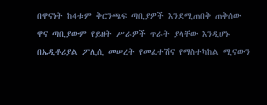በዋናነት ከ4ቱም ቅርንጫፍ ጣቢያዎች እንደሚጠበቅ ጠቅሰው ዋና ጣቢያውም የይዘት ሥራዎች ጥራት ያላቸው እንዲሆኑ በኤዲቶሪያል ፖሊሲ መሠረት የመፈተሽና የማስተካከል ሚናውን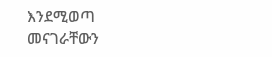እንደሚወጣ መናገራቸውን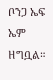ቦንጋ ኤፍ ኤም ዘግቧል።